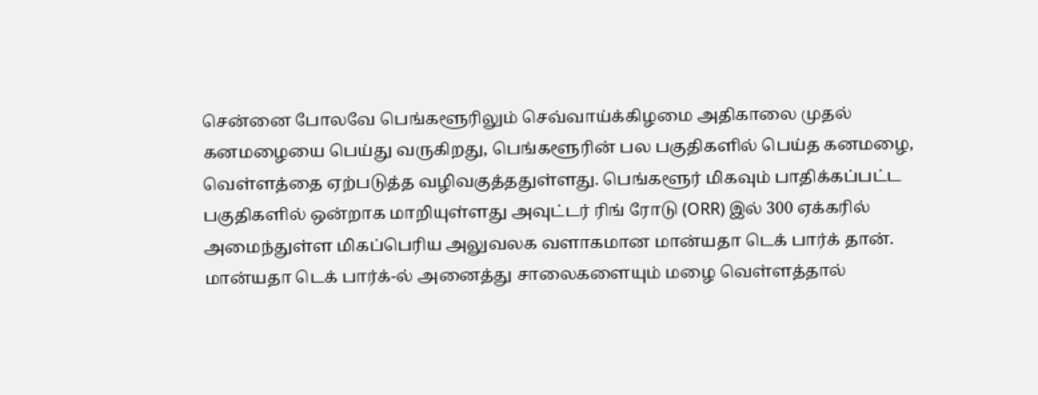சென்னை போலவே பெங்களூரிலும் செவ்வாய்க்கிழமை அதிகாலை முதல் கனமழையை பெய்து வருகிறது, பெங்களூரின் பல பகுதிகளில் பெய்த கனமழை, வெள்ளத்தை ஏற்படுத்த வழிவகுத்ததுள்ளது. பெங்களூர் மிகவும் பாதிக்கப்பட்ட பகுதிகளில் ஒன்றாக மாறியுள்ளது அவுட்டர் ரிங் ரோடு (ORR) இல் 300 ஏக்கரில் அமைந்துள்ள மிகப்பெரிய அலுவலக வளாகமான மான்யதா டெக் பார்க் தான்.
மான்யதா டெக் பார்க்-ல் அனைத்து சாலைகளையும் மழை வெள்ளத்தால்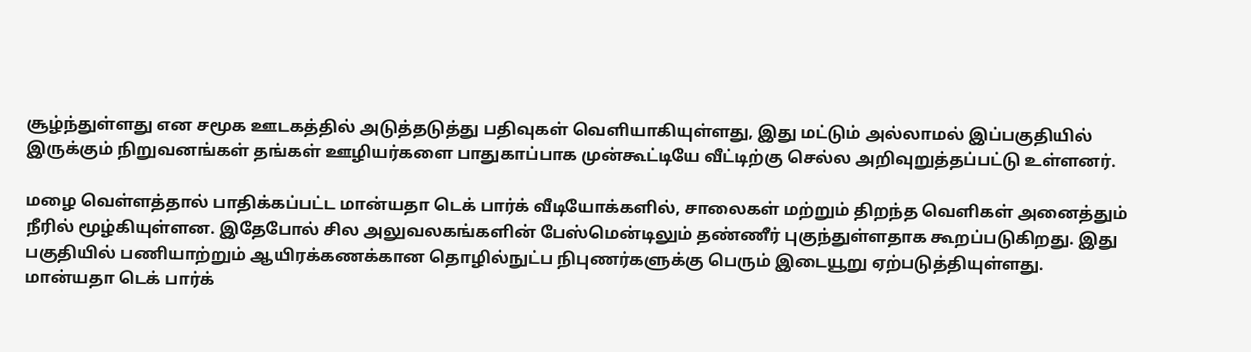சூழ்ந்துள்ளது என சமூக ஊடகத்தில் அடுத்தடுத்து பதிவுகள் வெளியாகியுள்ளது, இது மட்டும் அல்லாமல் இப்பகுதியில் இருக்கும் நிறுவனங்கள் தங்கள் ஊழியர்களை பாதுகாப்பாக முன்கூட்டியே வீட்டிற்கு செல்ல அறிவுறுத்தப்பட்டு உள்ளனர்.

மழை வெள்ளத்தால் பாதிக்கப்பட்ட மான்யதா டெக் பார்க் வீடியோக்களில், சாலைகள் மற்றும் திறந்த வெளிகள் அனைத்தும் நீரில் மூழ்கியுள்ளன. இதேபோல் சில அலுவலகங்களின் பேஸ்மென்டிலும் தண்ணீர் புகுந்துள்ளதாக கூறப்படுகிறது. இது பகுதியில் பணியாற்றும் ஆயிரக்கணக்கான தொழில்நுட்ப நிபுணர்களுக்கு பெரும் இடையூறு ஏற்படுத்தியுள்ளது.
மான்யதா டெக் பார்க்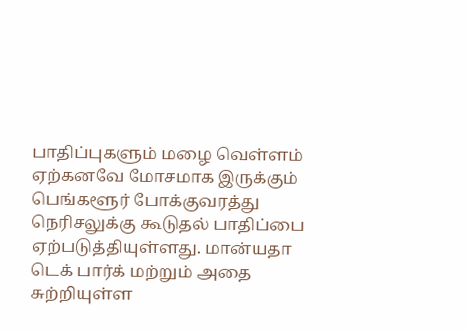பாதிப்புகளும் மழை வெள்ளம் ஏற்கனவே மோசமாக இருக்கும் பெங்களூர் போக்குவரத்து நெரிசலுக்கு கூடுதல் பாதிப்பை ஏற்படுத்தியுள்ளது. மான்யதா டெக் பார்க் மற்றும் அதை சுற்றியுள்ள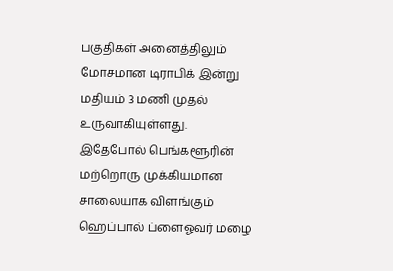பகுதிகள் அனைத்திலும் மோசமான டிராபிக் இன்று மதியம் 3 மணி முதல் உருவாகியுள்ளது.
இதேபோல் பெங்களூரின் மற்றொரு முக்கியமான சாலையாக விளங்கும் ஹெப்பால் ப்ளைஓவர் மழை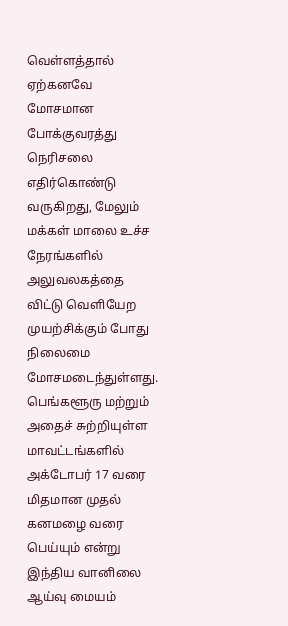வெள்ளத்தால் ஏற்கனவே மோசமான போக்குவரத்து நெரிசலை எதிர்கொண்டு வருகிறது, மேலும் மக்கள் மாலை உச்ச நேரங்களில் அலுவலகத்தை விட்டு வெளியேற முயற்சிக்கும் போது நிலைமை மோசமடைந்துள்ளது.
பெங்களூரு மற்றும் அதைச் சுற்றியுள்ள மாவட்டங்களில் அக்டோபர் 17 வரை மிதமான முதல் கனமழை வரை பெய்யும் என்று இந்திய வானிலை ஆய்வு மையம்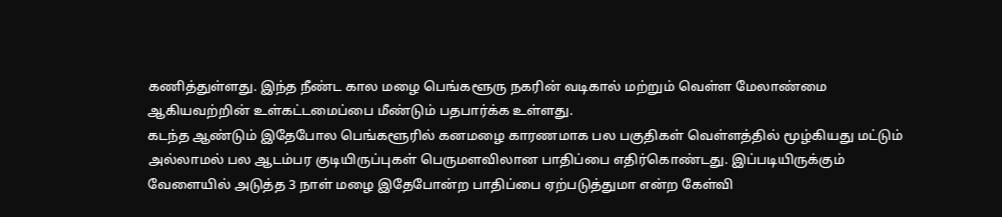கணித்துள்ளது. இந்த நீண்ட கால மழை பெங்களூரு நகரின் வடிகால் மற்றும் வெள்ள மேலாண்மை ஆகியவற்றின் உள்கட்டமைப்பை மீண்டும் பதபார்க்க உள்ளது.
கடந்த ஆண்டும் இதேபோல பெங்களூரில் கனமழை காரணமாக பல பகுதிகள் வெள்ளத்தில் மூழ்கியது மட்டும் அல்லாமல் பல ஆடம்பர குடியிருப்புகள் பெருமளவிலான பாதிப்பை எதிர்கொண்டது. இப்படியிருக்கும் வேளையில் அடுத்த 3 நாள் மழை இதேபோன்ற பாதிப்பை ஏற்படுத்துமா என்ற கேள்வி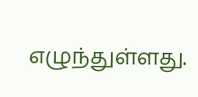எழுந்துள்ளது.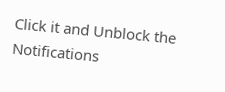Click it and Unblock the Notifications